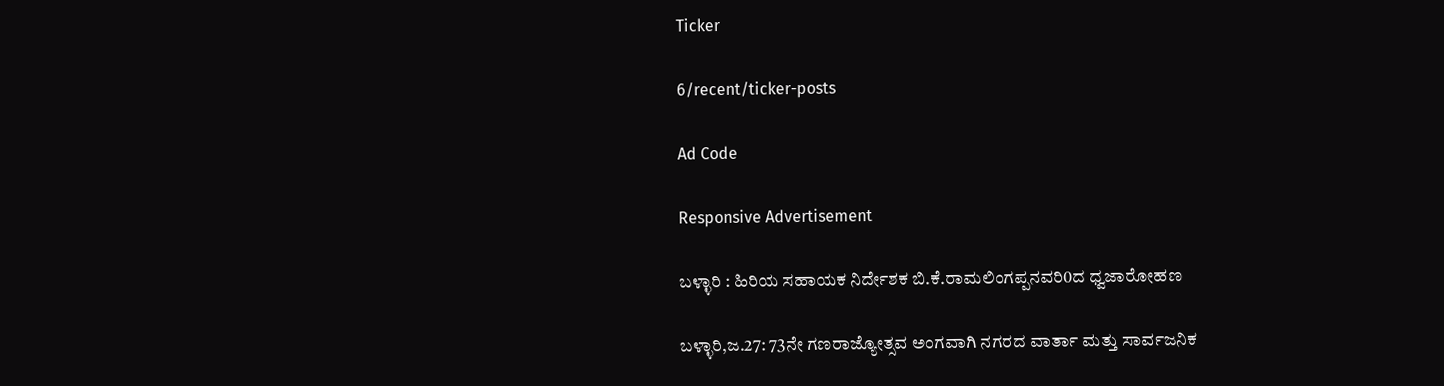Ticker

6/recent/ticker-posts

Ad Code

Responsive Advertisement

ಬಳ್ಳಾರಿ : ಹಿರಿಯ ಸಹಾಯಕ ನಿರ್ದೇಶಕ ಬಿ.ಕೆ.ರಾಮಲಿಂಗಪ್ಪನವರಿ0ದ ಧ್ವಜಾರೋಹಣ

ಬಳ್ಳಾರಿ,ಜ.27: 73ನೇ ಗಣರಾಜ್ಯೋತ್ಸವ ಅಂಗವಾಗಿ ನಗರದ ವಾರ್ತಾ ಮತ್ತು ಸಾರ್ವಜನಿಕ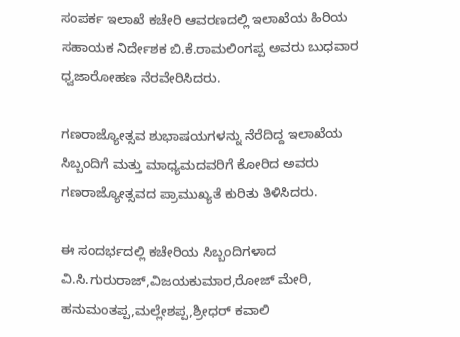ಸಂಪರ್ಕ ಇಲಾಖೆ ಕಚೇರಿ ಆವರಣದಲ್ಲಿ ಇಲಾಖೆಯ ಹಿರಿಯ ಸಹಾಯಕ ನಿರ್ದೇಶಕ ಬಿ.ಕೆ.ರಾಮಲಿಂಗಪ್ಪ ಅವರು ಬುಧವಾರ ಧ್ವಜಾರೋಹಣ ನೆರವೇರಿಸಿದರು.

ಗಣರಾಜ್ಯೋತ್ಸವ ಶುಭಾಷಯಗಳನ್ನು ನೆರೆದಿದ್ದ ಇಲಾಖೆಯ ಸಿಬ್ಬಂದಿಗೆ ಮತ್ತು ಮಾಧ್ಯಮದವರಿಗೆ ಕೋರಿದ ಅವರು ಗಣರಾಜ್ಯೋತ್ಸವದ ಪ್ರಾಮುಖ್ಯತೆ ಕುರಿತು ತಿಳಿಸಿದರು.

ಈ ಸಂದರ್ಭದಲ್ಲಿ ಕಚೇರಿಯ ಸಿಬ್ಬಂದಿಗಳಾದ ವಿ.ಸಿ.ಗುರುರಾಜ್,ವಿಜಯಕುಮಾರ,ರೋಜ್ ಮೇರಿ, ಹನುಮಂತಪ್ಪ,ಮಲ್ಲೇಶಪ್ಪ,ಶ್ರೀಧರ್ ಕವಾಲಿ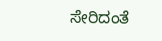ಸೇರಿದಂತೆ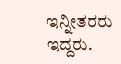ಇನ್ನೀತರರು ಇದ್ದರು.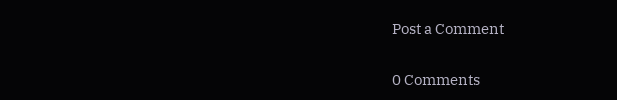Post a Comment

0 Comments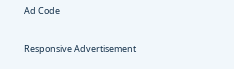Ad Code

Responsive Advertisement